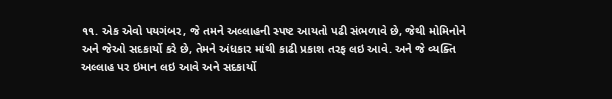૧૧. એક એવો પયગંબર, જે તમને અલ્લાહની સ્પષ્ટ આયતો પઢી સંભળાવે છે, જેથી મોમિનોને અને જેઓ સદકાર્યો કરે છે, તેમને અંધકાર માંથી કાઢી પ્રકાશ તરફ લઇ આવે. અને જે વ્યક્તિ અલ્લાહ પર ઇમાન લઇ આવે અને સદકાર્યો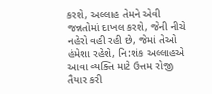કરશે, અલ્લાહ તેમને એવી જન્નતોમાં દાખલ કરશે, જેની નીચે નહેરો વહી રહી છે, જેમાં તેઓ હંમેશા રહેશે, નિ:શંક અલ્લાહએ આવા વ્યક્તિ માટે ઉત્તમ રોજી તૈયાર કરી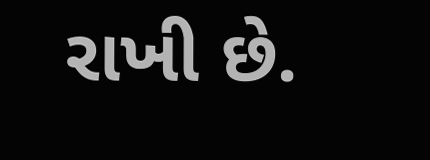રાખી છે.